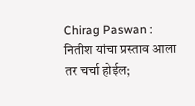Chirag Paswan : नितीश यांचा प्रस्ताव आला तर चर्चा होईल;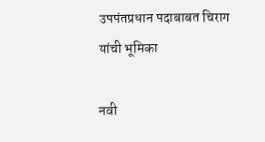उपपंतप्रधान पदाबाबत चिराग यांची भूमिका

नवी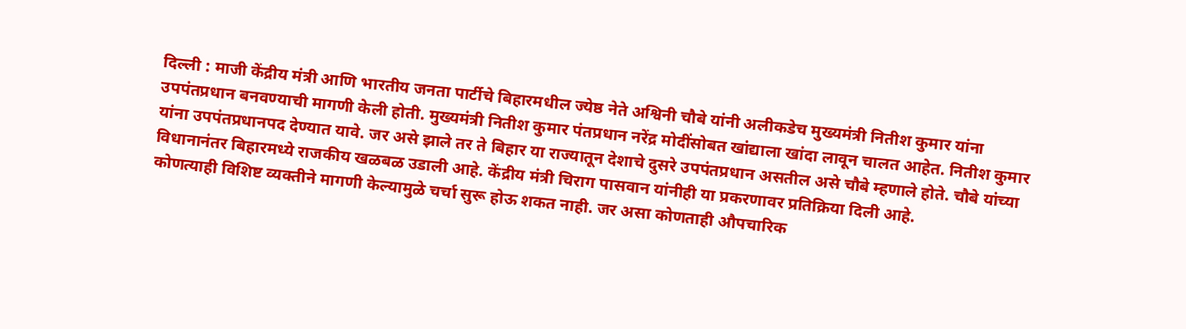दिल्ली : माजी केंद्रीय मंत्री आणि भारतीय जनता पार्टीचे बिहारमधील ज्येष्ठ नेते अश्विनी चौबे यांनी अलीकडेच मुख्यमंत्री नितीश कुमार यांना उपपंतप्रधान बनवण्याची मागणी केली होती. मुख्यमंत्री नितीश कुमार पंतप्रधान नरेंद्र मोदींसोबत खांद्याला खांदा लावून चालत आहेत. नितीश कुमार यांना उपपंतप्रधानपद देण्यात यावे. जर असे झाले तर ते बिहार या राज्यातून देशाचे दुसरे उपपंतप्रधान असतील असे चौबे म्हणाले होते. चौबे यांच्या विधानानंतर बिहारमध्ये राजकीय खळबळ उडाली आहे. केंद्रीय मंत्री चिराग पासवान यांनीही या प्रकरणावर प्रतिक्रिया दिली आहे.
कोणत्याही विशिष्ट व्यक्तीने मागणी केल्यामुळे चर्चा सुरू होऊ शकत नाही. जर असा कोणताही औपचारिक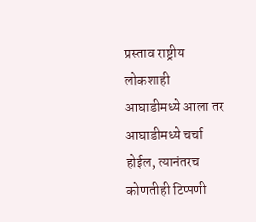प्रस्ताव राष्ट्रीय लोकशाही आघाडीमध्ये आला तर आघाडीमध्ये चर्चा होईल, त्यानंतरच कोणतीही टिप्पणी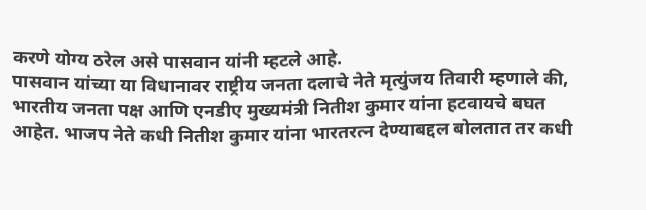करणे योग्य ठरेल असे पासवान यांनी म्हटले आहे.
पासवान यांच्या या विधानावर राष्ट्रीय जनता दलाचे नेते मृत्युंजय तिवारी म्हणाले की, भारतीय जनता पक्ष आणि एनडीए मुख्यमंत्री नितीश कुमार यांना हटवायचे बघत आहेत. भाजप नेते कधी नितीश कुमार यांना भारतरत्न देण्याबद्दल बोलतात तर कधी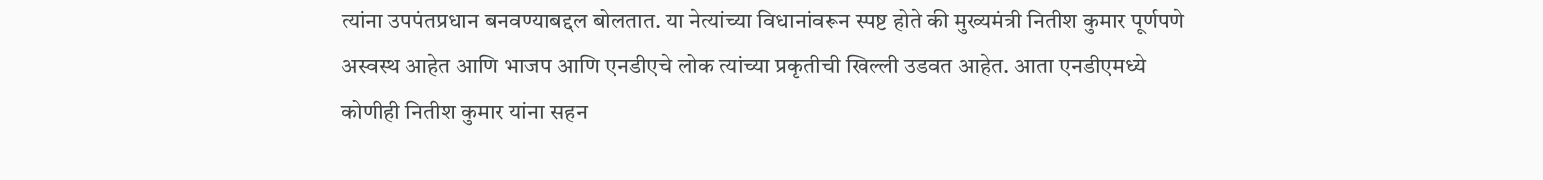त्यांना उपपंतप्रधान बनवण्याबद्दल बोलतात. या नेत्यांच्या विधानांवरून स्पष्ट होते की मुख्यमंत्री नितीश कुमार पूर्णपणे अस्वस्थ आहेत आणि भाजप आणि एनडीएचे लोक त्यांच्या प्रकृतीची खिल्ली उडवत आहेत. आता एनडीएमध्ये कोणीही नितीश कुमार यांना सहन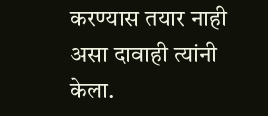करण्यास तयार नाही असा दावाही त्यांनी केला.